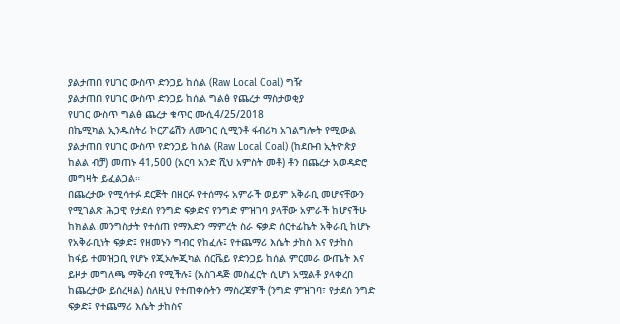ያልታጠበ የሀገር ውስጥ ድንጋይ ከሰል (Raw Local Coal) ግዥ
ያልታጠበ የሀገር ውስጥ ድንጋይ ከሰል ግልፅ የጨረታ ማስታወቂያ
የሀገር ውስጥ ግልፅ ጨረታ ቁጥር ሙሲ4/25/2018
በኬሚካል ኢንዱስትሪ ኮርፖሬሽን ለሙገር ሲሚንቶ ፋብሪካ አገልግሎት የሚውል ያልታጠበ የሀገር ውስጥ የድንጋይ ከሰል (Raw Local Coal) (ከደቡብ ኢትዮጵያ ከልል ብቻ) መጠኑ 41,500 (አርባ አንድ ሺህ አምስት መቶ) ቶን በጨረታ አወዳድሮ መግዛት ይፈልጋል።
በጨረታው የሚሳተፉ ደርጅት በዘርፉ የተሰማሩ አምራች ወይም አቅራቢ መሆናቸውን የሚገልጽ ሕጋዊ የታደሰ የንግድ ፍቃድና የንግድ ምዝገባ ያላቸው አምራች ከሆናችሁ ከክልል መንግስታት የተሰጠ የማእድን ማምረት ስራ ፍቃድ ሰርተፊኬት አቅራቢ ከሆኑ የአቅራቢነት ፍቃድ፤ የዘመኑን ግብር የከፈሉ፤ የተጨማሪ እሴት ታከስ እና የታከስ ከፋይ ተመዝጋቢ የሆኑ የጂኦሎጂካል ሰርቬይ የድንጋይ ከሰል ምርመራ ውጤት እና ይዞታ መግለጫ ማቅረብ የሚችሉ፤ (አስገዳጅ መስፈርት ሲሆነ አሟልቶ ያላቀረበ ከጨረታው ይሰረዛል) ስለዚህ የተጠቀሱትን ማስረጃዎች (ንግድ ምዝገባ፣ የታደሰ ንግድ ፍቃድ፤ የተጨማሪ እሴት ታከስና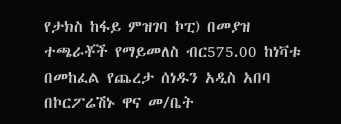የታክስ ከፋይ ምዝገባ ኮፒ) በመያዝ ተጫራቾች የማይመለስ ብር575.00 ከነቫቱ በመከፈል የጨረታ ሰነዱን አዲስ አበባ በኮርፖሬሽኑ ዋና መ/ቤት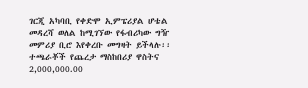ገርጂ አካባቢ የቀድሞ ኢምፔሪያል ሆቴል መዳረሻ ወለል ከሚገኘው የፋብሪካው ግዥ መምሪያ ቢሮ እየቀረቡ መግዛት ይችላሉ፡፡
ተጫራቾች የጨረታ ማስከበሪያ ዋስትና 2,000,000.00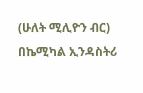(ሁለት ሚሊዮን ብር) በኬሚካል ኢንዳስትሪ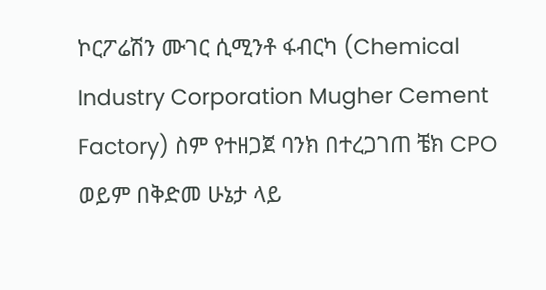ኮርፖሬሽን ሙገር ሲሚንቶ ፋብርካ (Chemical Industry Corporation Mugher Cement Factory) ስም የተዘጋጀ ባንክ በተረጋገጠ ቼክ CPO ወይም በቅድመ ሁኔታ ላይ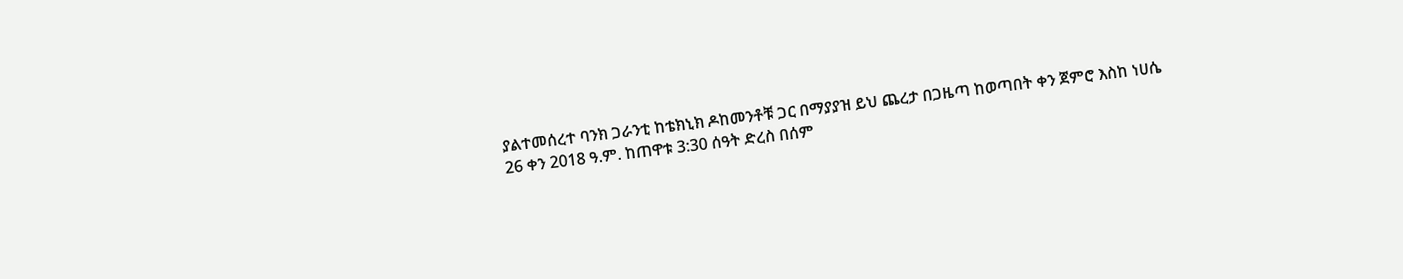ያልተመሰረተ ባንክ ጋራንቲ ከቴክኒክ ዶከመንቶቹ ጋር በማያያዝ ይህ ጨረታ በጋዜጣ ከወጣበት ቀን ጀምሮ እስከ ነሀሴ 26 ቀን 2018 ዓ.ም. ከጠዋቱ 3:30 ሰዓት ድረስ በሰም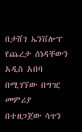በታሸገ ኤንቨሎፕ የጨረታ ሰነዳቸውን አዲስ አበባ በሚገኘው በግዢ መምሪያ በተዘጋጀው ሳጥን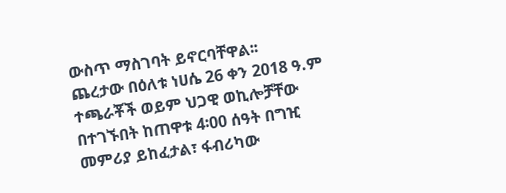ውስጥ ማስገባት ይኖርባቸዋል፡፡
ጨረታው በዕለቱ ነሀሴ 26 ቀን 2018 ዓ.ም ተጫራቾች ወይም ህጋዊ ወኪሎቻቸው በተገኙበት ከጠዋቱ 4፡00 ሰዓት በግዢ መምሪያ ይከፈታል፣ ፋብሪካው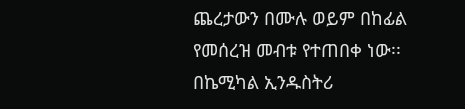ጨረታውን በሙሉ ወይም በከፊል የመሰረዝ መብቱ የተጠበቀ ነው፡፡
በኬሚካል ኢንዱስትሪ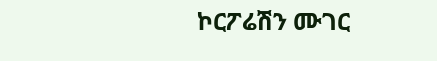ኮርፖሬሽን ሙገር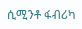ሲሚንቶ ፋብሪካ